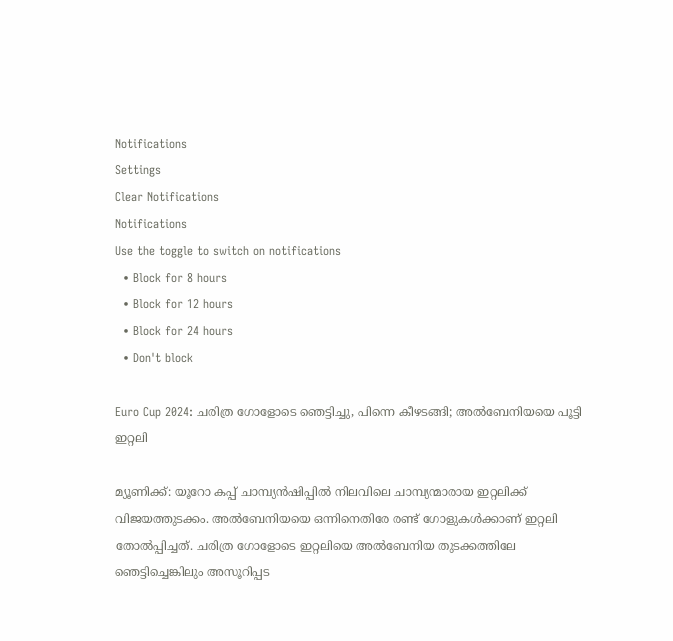Notifications
Settings
Clear Notifications
Notifications
Use the toggle to switch on notifications
  • Block for 8 hours
  • Block for 12 hours
  • Block for 24 hours
  • Don't block

Euro Cup 2024: ചരിത്ര ഗോളോടെ ഞെട്ടിച്ചു, പിന്നെ കീഴടങ്ങി; അല്‍ബേനിയയെ പൂട്ടി ഇറ്റലി

മ്യൂണിക്ക്: യൂറോ കപ്പ് ചാമ്പ്യന്‍ഷിപ്പില്‍ നിലവിലെ ചാമ്പ്യന്മാരായ ഇറ്റലിക്ക് വിജയത്തുടക്കം. അല്‍ബേനിയയെ ഒന്നിനെതിരേ രണ്ട് ഗോളുകള്‍ക്കാണ് ഇറ്റലി തോല്‍പ്പിച്ചത്. ചരിത്ര ഗോളോടെ ഇറ്റലിയെ അല്‍ബേനിയ തുടക്കത്തിലേ ഞെട്ടിച്ചെങ്കിലും അസൂറിപ്പട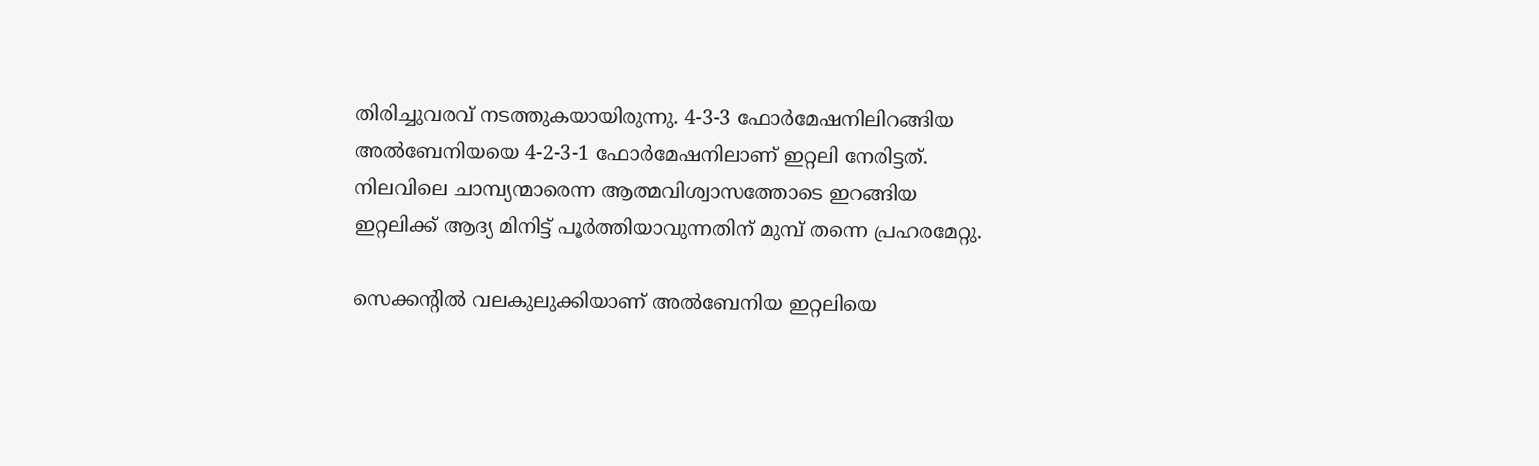തിരിച്ചുവരവ് നടത്തുകയായിരുന്നു. 4-3-3 ഫോര്‍മേഷനിലിറങ്ങിയ അല്‍ബേനിയയെ 4-2-3-1 ഫോര്‍മേഷനിലാണ് ഇറ്റലി നേരിട്ടത്. നിലവിലെ ചാമ്പ്യന്മാരെന്ന ആത്മവിശ്വാസത്തോടെ ഇറങ്ങിയ ഇറ്റലിക്ക് ആദ്യ മിനിട്ട് പൂര്‍ത്തിയാവുന്നതിന് മുമ്പ് തന്നെ പ്രഹരമേറ്റു.

സെക്കന്റില്‍ വലകുലുക്കിയാണ് അല്‍ബേനിയ ഇറ്റലിയെ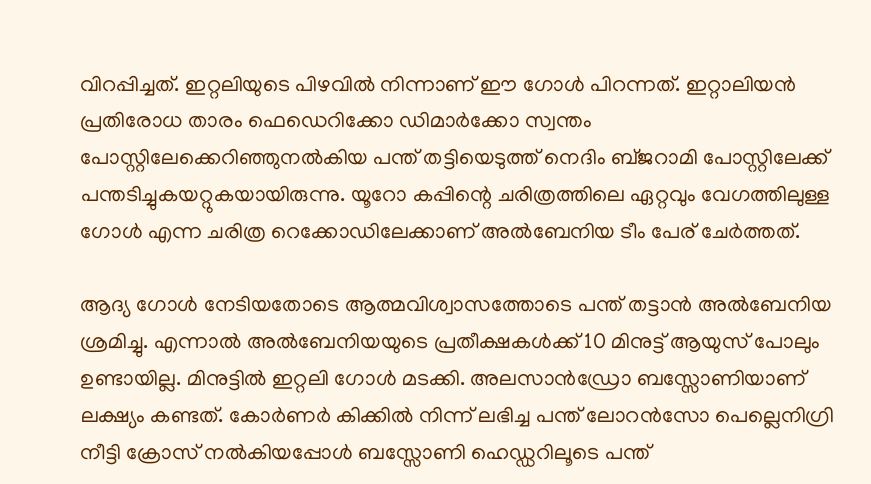വിറപ്പിച്ചത്. ഇറ്റലിയുടെ പിഴവില്‍ നിന്നാണ് ഈ ഗോള്‍ പിറന്നത്. ഇറ്റാലിയന്‍ പ്രതിരോധ താരം ഫെഡെറിക്കോ ഡിമാര്‍ക്കോ സ്വന്തം പോസ്റ്റിലേക്കെറിഞ്ഞുനല്‍കിയ പന്ത് തട്ടിയെടുത്ത് നെദിം ബ്ജറാമി പോസ്റ്റിലേക്ക് പന്തടിച്ചുകയറ്റുകയായിരുന്നു. യൂറോ കപ്പിന്റെ ചരിത്രത്തിലെ ഏറ്റവും വേഗത്തിലുള്ള ഗോള്‍ എന്ന ചരിത്ര റെക്കോഡിലേക്കാണ് അല്‍ബേനിയ ടീം പേര് ചേര്‍ത്തത്.

ആദ്യ ഗോള്‍ നേടിയതോടെ ആത്മവിശ്വാസത്തോടെ പന്ത് തട്ടാന്‍ അല്‍ബേനിയ ശ്രമിച്ചു. എന്നാല്‍ അല്‍ബേനിയയുടെ പ്രതീക്ഷകള്‍ക്ക് 10 മിനുട്ട് ആയുസ് പോലും ഉണ്ടായില്ല. മിനുട്ടില്‍ ഇറ്റലി ഗോള്‍ മടക്കി. അലസാന്‍ഡ്രോ ബസ്സോണിയാണ് ലക്ഷ്യം കണ്ടത്. കോര്‍ണര്‍ കിക്കില്‍ നിന്ന് ലഭിച്ച പന്ത് ലോറന്‍സോ പെല്ലെനിഗ്രി നീട്ടി ക്രോസ് നല്‍കിയപ്പോള്‍ ബസ്സോണി ഹെഡ്ഡറിലൂടെ പന്ത്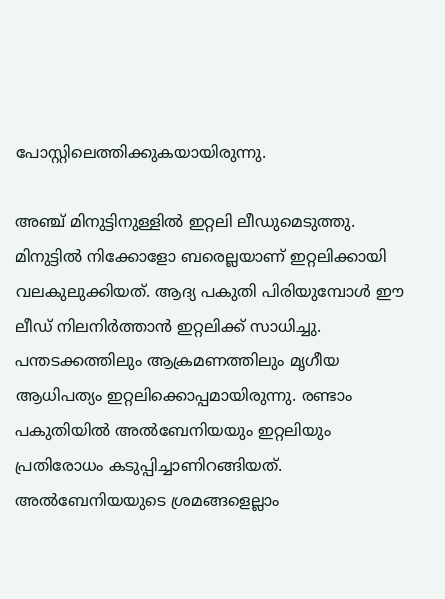പോസ്റ്റിലെത്തിക്കുകയായിരുന്നു.

അഞ്ച് മിനുട്ടിനുള്ളില്‍ ഇറ്റലി ലീഡുമെടുത്തു. മിനുട്ടില്‍ നിക്കോളോ ബരെല്ലയാണ് ഇറ്റലിക്കായി വലകുലുക്കിയത്. ആദ്യ പകുതി പിരിയുമ്പോള്‍ ഈ ലീഡ് നിലനിര്‍ത്താന്‍ ഇറ്റലിക്ക് സാധിച്ചു. പന്തടക്കത്തിലും ആക്രമണത്തിലും മൃഗീയ ആധിപത്യം ഇറ്റലിക്കൊപ്പമായിരുന്നു. രണ്ടാം പകുതിയില്‍ അല്‍ബേനിയയും ഇറ്റലിയും പ്രതിരോധം കടുപ്പിച്ചാണിറങ്ങിയത്. അല്‍ബേനിയയുടെ ശ്രമങ്ങളെല്ലാം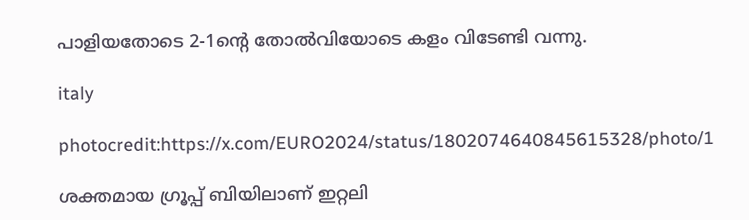പാളിയതോടെ 2-1ന്റെ തോല്‍വിയോടെ കളം വിടേണ്ടി വന്നു.

italy

photocredit:https://x.com/EURO2024/status/1802074640845615328/photo/1

ശക്തമായ ഗ്രൂപ്പ് ബിയിലാണ് ഇറ്റലി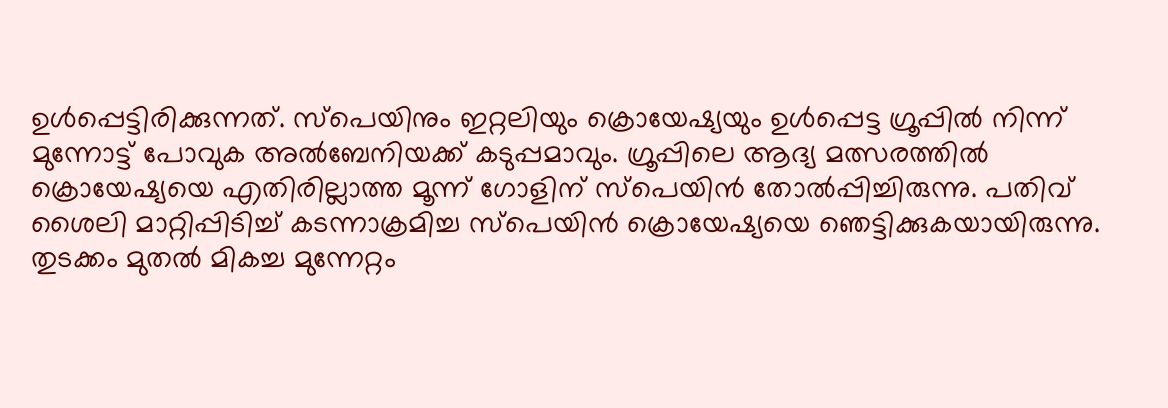ഉള്‍പ്പെട്ടിരിക്കുന്നത്. സ്‌പെയിനും ഇറ്റലിയും ക്രൊയേഷ്യയും ഉള്‍പ്പെട്ട ഗ്രൂപ്പില്‍ നിന്ന് മുന്നോട്ട് പോവുക അല്‍ബേനിയക്ക് കടുപ്പമാവും. ഗ്രൂപ്പിലെ ആദ്യ മത്സരത്തില്‍ ക്രൊയേഷ്യയെ എതിരില്ലാത്ത മൂന്ന് ഗോളിന് സ്‌പെയിന്‍ തോല്‍പ്പിച്ചിരുന്നു. പതിവ് ശൈലി മാറ്റിപ്പിടിച്ച് കടന്നാക്രമിച്ച സ്‌പെയിന്‍ ക്രൊയേഷ്യയെ ഞെട്ടിക്കുകയായിരുന്നു. തുടക്കം മുതല്‍ മികച്ച മുന്നേറ്റം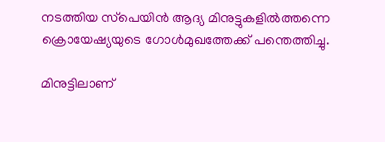നടത്തിയ സ്‌പെയിന്‍ ആദ്യ മിനുട്ടുകളില്‍ത്തന്നെ ക്രൊയേഷ്യയുടെ ഗോള്‍മുഖത്തേക്ക് പന്തെത്തിച്ചു.

മിനുട്ടിലാണ്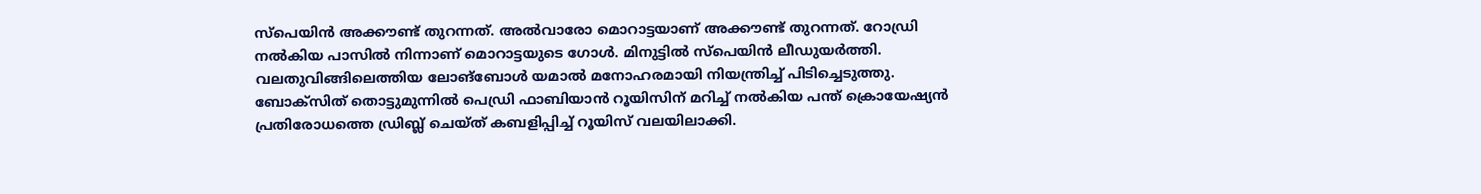സ്‌പെയിന്‍ അക്കൗണ്ട് തുറന്നത്. അല്‍വാരോ മൊറാട്ടയാണ് അക്കൗണ്ട് തുറന്നത്. റോഡ്രി നല്‍കിയ പാസില്‍ നിന്നാണ് മൊറാട്ടയുടെ ഗോള്‍. മിനുട്ടില്‍ സ്‌പെയിന്‍ ലീഡുയര്‍ത്തി. വലതുവിങ്ങിലെത്തിയ ലോങ്‌ബോള്‍ യമാല്‍ മനോഹരമായി നിയന്ത്രിച്ച് പിടിച്ചെടുത്തു. ബോക്‌സിത് തൊട്ടുമുന്നില്‍ പെഡ്രി ഫാബിയാന്‍ റൂയിസിന് മറിച്ച് നല്‍കിയ പന്ത് ക്രൊയേഷ്യന്‍ പ്രതിരോധത്തെ ഡ്രിബ്ല് ചെയ്ത് കബളിപ്പിച്ച് റൂയിസ് വലയിലാക്കി.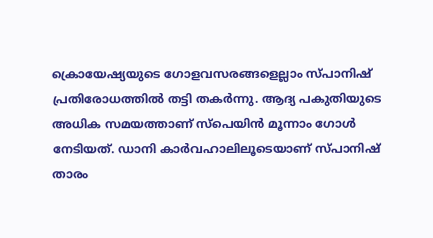ക്രൊയേഷ്യയുടെ ഗോളവസരങ്ങളെല്ലാം സ്പാനിഷ് പ്രതിരോധത്തില്‍ തട്ടി തകര്‍ന്നു. ആദ്യ പകുതിയുടെ അധിക സമയത്താണ് സ്‌പെയിന്‍ മൂന്നാം ഗോള്‍ നേടിയത്. ഡാനി കാര്‍വഹാലിലൂടെയാണ് സ്പാനിഷ് താരം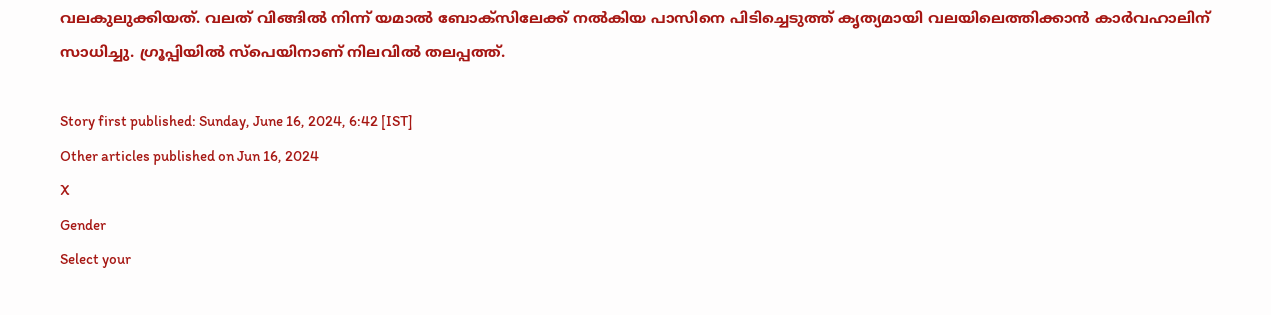വലകുലുക്കിയത്. വലത് വിങ്ങില്‍ നിന്ന് യമാല്‍ ബോക്‌സിലേക്ക് നല്‍കിയ പാസിനെ പിടിച്ചെടുത്ത് കൃത്യമായി വലയിലെത്തിക്കാന്‍ കാര്‍വഹാലിന് സാധിച്ചു. ഗ്രൂപ്പിയില്‍ സ്‌പെയിനാണ് നിലവില്‍ തലപ്പത്ത്.

Story first published: Sunday, June 16, 2024, 6:42 [IST]
Other articles published on Jun 16, 2024
X
Gender
Select your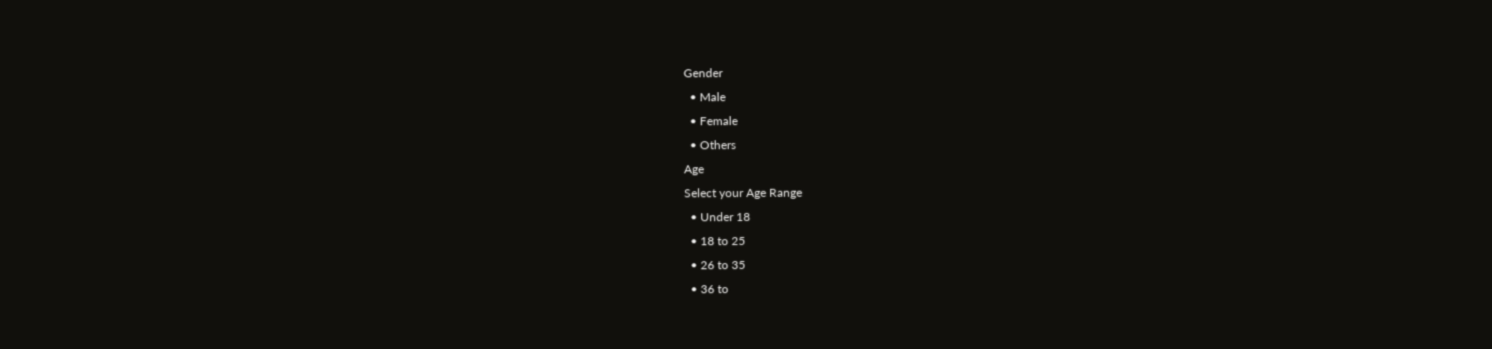Gender
  • Male
  • Female
  • Others
Age
Select your Age Range
  • Under 18
  • 18 to 25
  • 26 to 35
  • 36 to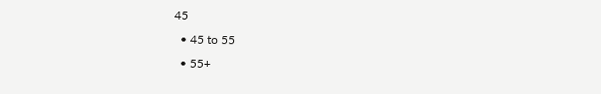45
  • 45 to 55
  • 55+